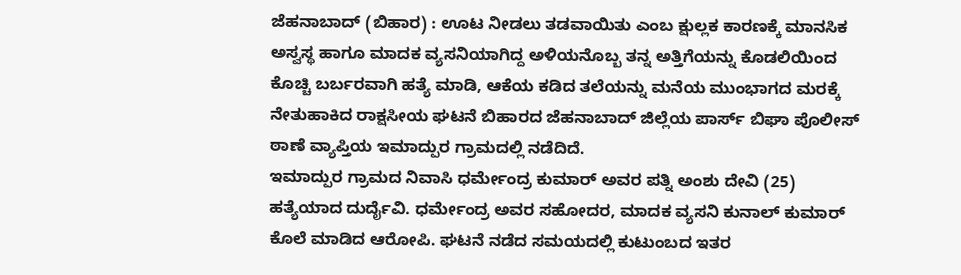ಜೆಹನಾಬಾದ್ (ಬಿಹಾರ) : ಊಟ ನೀಡಲು ತಡವಾಯಿತು ಎಂಬ ಕ್ಷುಲ್ಲಕ ಕಾರಣಕ್ಕೆ ಮಾನಸಿಕ ಅಸ್ವಸ್ಥ ಹಾಗೂ ಮಾದಕ ವ್ಯಸನಿಯಾಗಿದ್ದ ಅಳಿಯನೊಬ್ಬ ತನ್ನ ಅತ್ತಿಗೆಯನ್ನು ಕೊಡಲಿಯಿಂದ ಕೊಚ್ಚಿ ಬರ್ಬರವಾಗಿ ಹತ್ಯೆ ಮಾಡಿ, ಆಕೆಯ ಕಡಿದ ತಲೆಯನ್ನು ಮನೆಯ ಮುಂಭಾಗದ ಮರಕ್ಕೆ ನೇತುಹಾಕಿದ ರಾಕ್ಷಸೀಯ ಘಟನೆ ಬಿಹಾರದ ಜೆಹನಾಬಾದ್ ಜಿಲ್ಲೆಯ ಪಾರ್ಸ್ ಬಿಘಾ ಪೊಲೀಸ್ ಠಾಣೆ ವ್ಯಾಪ್ತಿಯ ಇಮಾದ್ಪುರ ಗ್ರಾಮದಲ್ಲಿ ನಡೆದಿದೆ.
ಇಮಾದ್ಪುರ ಗ್ರಾಮದ ನಿವಾಸಿ ಧರ್ಮೇಂದ್ರ ಕುಮಾರ್ ಅವರ ಪತ್ನಿ ಅಂಶು ದೇವಿ (25) ಹತ್ಯೆಯಾದ ದುರ್ದೈವಿ. ಧರ್ಮೇಂದ್ರ ಅವರ ಸಹೋದರ, ಮಾದಕ ವ್ಯಸನಿ ಕುನಾಲ್ ಕುಮಾರ್ ಕೊಲೆ ಮಾಡಿದ ಆರೋಪಿ. ಘಟನೆ ನಡೆದ ಸಮಯದಲ್ಲಿ ಕುಟುಂಬದ ಇತರ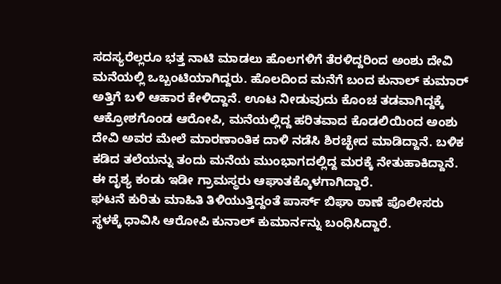ಸದಸ್ಯರೆಲ್ಲರೂ ಭತ್ತ ನಾಟಿ ಮಾಡಲು ಹೊಲಗಳಿಗೆ ತೆರಳಿದ್ದರಿಂದ ಅಂಶು ದೇವಿ ಮನೆಯಲ್ಲಿ ಒಬ್ಬಂಟಿಯಾಗಿದ್ದರು. ಹೊಲದಿಂದ ಮನೆಗೆ ಬಂದ ಕುನಾಲ್ ಕುಮಾರ್ ಅತ್ತಿಗೆ ಬಳಿ ಆಹಾರ ಕೇಳಿದ್ದಾನೆ. ಊಟ ನೀಡುವುದು ಕೊಂಚ ತಡವಾಗಿದ್ದಕ್ಕೆ ಆಕ್ರೋಶಗೊಂಡ ಆರೋಪಿ, ಮನೆಯಲ್ಲಿದ್ದ ಹರಿತವಾದ ಕೊಡಲಿಯಿಂದ ಅಂಶು ದೇವಿ ಅವರ ಮೇಲೆ ಮಾರಣಾಂತಿಕ ದಾಳಿ ನಡೆಸಿ ಶಿರಚ್ಛೇದ ಮಾಡಿದ್ದಾನೆ. ಬಳಿಕ ಕಡಿದ ತಲೆಯನ್ನು ತಂದು ಮನೆಯ ಮುಂಭಾಗದಲ್ಲಿದ್ದ ಮರಕ್ಕೆ ನೇತುಹಾಕಿದ್ದಾನೆ. ಈ ದೃಶ್ಯ ಕಂಡು ಇಡೀ ಗ್ರಾಮಸ್ಥರು ಆಘಾತಕ್ಕೊಳಗಾಗಿದ್ದಾರೆ.
ಘಟನೆ ಕುರಿತು ಮಾಹಿತಿ ತಿಳಿಯುತ್ತಿದ್ದಂತೆ ಪಾರ್ಸ್ ಬಿಘಾ ಠಾಣೆ ಪೊಲೀಸರು ಸ್ಥಳಕ್ಕೆ ಧಾವಿಸಿ ಆರೋಪಿ ಕುನಾಲ್ ಕುಮಾರ್ನನ್ನು ಬಂಧಿಸಿದ್ದಾರೆ.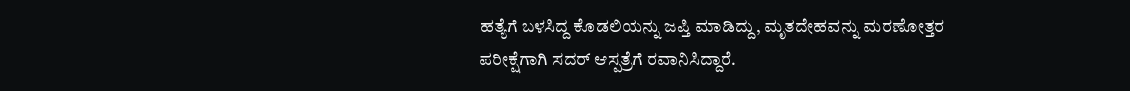ಹತ್ಯೆಗೆ ಬಳಸಿದ್ದ ಕೊಡಲಿಯನ್ನು ಜಪ್ತಿ ಮಾಡಿದ್ದು, ಮೃತದೇಹವನ್ನು ಮರಣೋತ್ತರ ಪರೀಕ್ಷೆಗಾಗಿ ಸದರ್ ಆಸ್ಪತ್ರೆಗೆ ರವಾನಿಸಿದ್ದಾರೆ.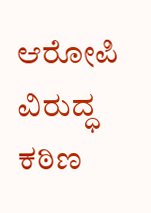ಆರೋಪಿ ವಿರುದ್ಧ ಕಠಿಣ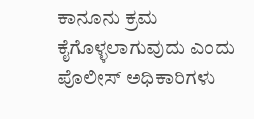ಕಾನೂನು ಕ್ರಮ ಕೈಗೊಳ್ಳಲಾಗುವುದು ಎಂದು ಪೊಲೀಸ್ ಅಧಿಕಾರಿಗಳು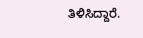ತಿಳಿಸಿದ್ದಾರೆ.